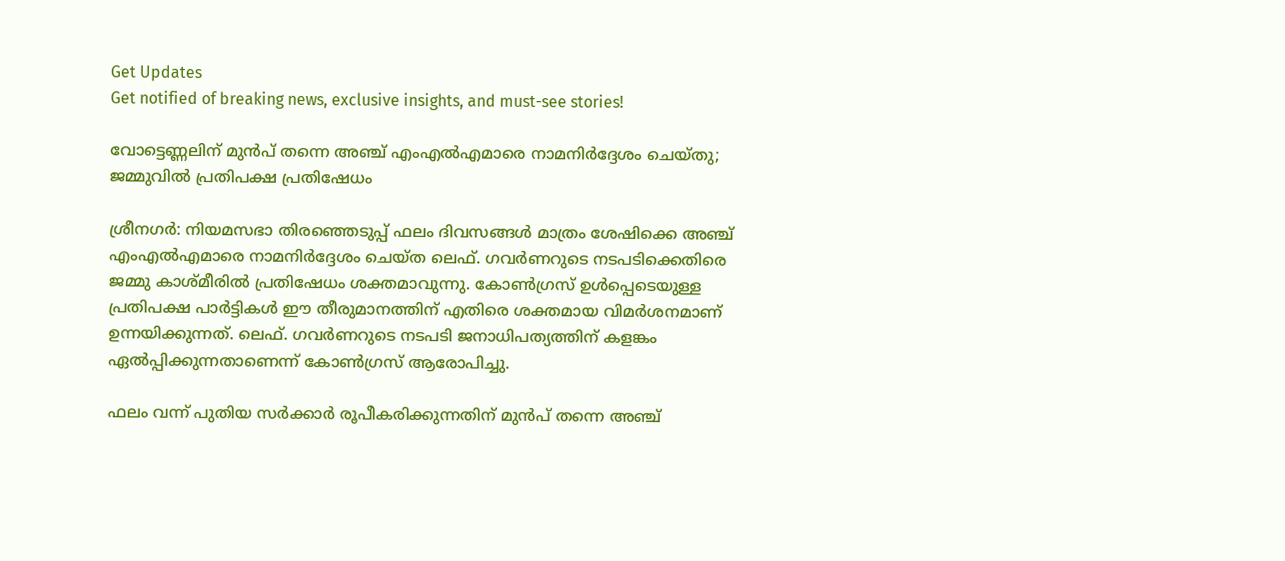Get Updates
Get notified of breaking news, exclusive insights, and must-see stories!

വോട്ടെണ്ണലിന് മുൻപ് തന്നെ അഞ്ച് എംഎൽഎമാരെ നാമനിർദ്ദേശം ചെയ്‌തു; ജമ്മുവിൽ പ്രതിപക്ഷ പ്രതിഷേധം

ശ്രീനഗർ: നിയമസഭാ തിരഞ്ഞെടുപ്പ് ഫലം ദിവസങ്ങൾ മാത്രം ശേഷിക്കെ അഞ്ച് എംഎൽഎമാരെ നാമനിർദ്ദേശം ചെയ്‌ത ലെഫ്. ഗവർണറുടെ നടപടിക്കെതിരെ ജമ്മു കാശ്‌മീരിൽ പ്രതിഷേധം ശക്തമാവുന്നു. കോൺഗ്രസ് ഉൾപ്പെടെയുള്ള പ്രതിപക്ഷ പാർട്ടികൾ ഈ തീരുമാനത്തിന് എതിരെ ശക്തമായ വിമർശനമാണ് ഉന്നയിക്കുന്നത്. ലെഫ്. ഗവർണറുടെ നടപടി ജനാധിപത്യത്തിന് കളങ്കം ഏൽപ്പിക്കുന്നതാണെന്ന് കോൺഗ്രസ് ആരോപിച്ചു.

ഫലം വന്ന് പുതിയ സർക്കാർ രൂപീകരിക്കുന്നതിന് മുൻപ് തന്നെ അഞ്ച്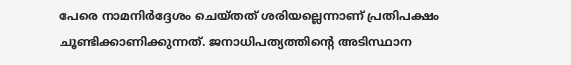പേരെ നാമനിർദ്ദേശം ചെയ്‌തത്‌ ശരിയല്ലെന്നാണ് പ്രതിപക്ഷം ചൂണ്ടിക്കാണിക്കുന്നത്. ജനാധിപത്യത്തിന്റെ അടിസ്ഥാന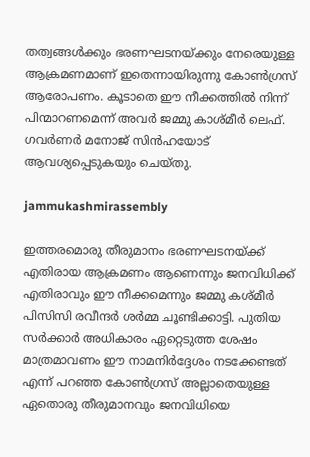തത്വങ്ങൾക്കും ഭരണഘടനയ്ക്കും നേരെയുള്ള ആക്രമണമാണ് ഇതെന്നായിരുന്നു കോൺഗ്രസ് ആരോപണം. കൂടാതെ ഈ നീക്കത്തിൽ നിന്ന് പിന്മാറണമെന്ന് അവർ ജമ്മു കാശ്‌മീർ ലെഫ്. ഗവർണർ മനോജ് സിൻഹയോട് ആവശ്യപ്പെടുകയും ചെയ്‌തു.

jammukashmirassembly

ഇത്തരമൊരു തീരുമാനം ഭരണഘടനയ്ക്ക് എതിരായ ആക്രമണം ആണെന്നും ജനവിധിക്ക് എതിരാവും ഈ നീക്കമെന്നും ജമ്മു കശ്‌മീർ പിസിസി രവീന്ദർ ശർമ്മ ചൂണ്ടിക്കാട്ടി. പുതിയ സർക്കാർ അധികാരം ഏറ്റെടുത്ത ശേഷം മാത്രമാവണം ഈ നാമനിർദ്ദേശം നടക്കേണ്ടത് എന്ന് പറഞ്ഞ കോൺഗ്രസ് അല്ലാതെയുള്ള ഏതൊരു തീരുമാനവും ജനവിധിയെ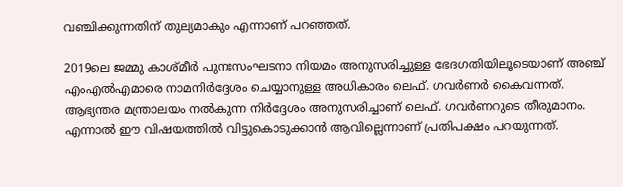വഞ്ചിക്കുന്നതിന് തുല്യമാകും എന്നാണ് പറഞ്ഞത്.

2019ലെ ജമ്മു കാശ്‌മീർ പുനഃസംഘടനാ നിയമം അനുസരിച്ചുള്ള ഭേദഗതിയിലൂടെയാണ് അഞ്ച് എംഎൽഎമാരെ നാമനിർദ്ദേശം ചെയ്യാനുള്ള അധികാരം ലെഫ്. ഗവർണർ കൈവന്നത്. ആഭ്യന്തര മന്ത്രാലയം നൽകുന്ന നിർദ്ദേശം അനുസരിച്ചാണ് ലെഫ്. ഗവർണറുടെ തീരുമാനം. എന്നാൽ ഈ വിഷയത്തിൽ വിട്ടുകൊടുക്കാൻ ആവില്ലെന്നാണ് പ്രതിപക്ഷം പറയുന്നത്.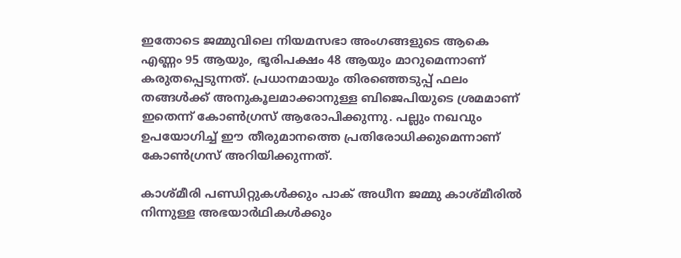ഇതോടെ ജമ്മുവിലെ നിയമസഭാ അംഗങ്ങളുടെ ആകെ എണ്ണം 95 ആയും, ഭൂരിപക്ഷം 48 ആയും മാറുമെന്നാണ് കരുതപ്പെടുന്നത്. പ്രധാനമായും തിരഞ്ഞെടുപ്പ് ഫലം തങ്ങൾക്ക് അനുകൂലമാക്കാനുള്ള ബിജെപിയുടെ ശ്രമമാണ് ഇതെന്ന് കോൺഗ്രസ് ആരോപിക്കുന്നു. പല്ലും നഖവും ഉപയോഗിച്ച് ഈ തീരുമാനത്തെ പ്രതിരോധിക്കുമെന്നാണ് കോൺഗ്രസ് അറിയിക്കുന്നത്.

കാശ്‌മീരി പണ്ഡിറ്റുകൾക്കും പാക് അധീന ജമ്മു കാശ്‌മീരിൽ നിന്നുള്ള അഭയാർഥികൾക്കും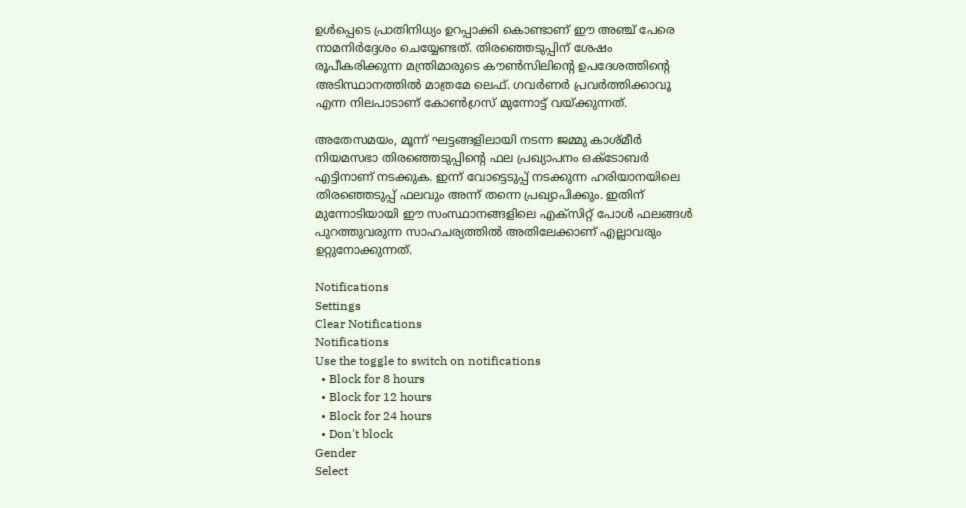ഉൾപ്പെടെ പ്രാതിനിധ്യം ഉറപ്പാക്കി കൊണ്ടാണ് ഈ അഞ്ച് പേരെ നാമനിർദ്ദേശം ചെയ്യേണ്ടത്. തിരഞ്ഞെടുപ്പിന് ശേഷം രൂപീകരിക്കുന്ന മന്ത്രിമാരുടെ കൗൺസിലിന്റെ ഉപദേശത്തിന്റെ അടിസ്ഥാനത്തിൽ മാത്രമേ ലെഫ്. ഗവർണർ പ്രവർത്തിക്കാവൂ എന്ന നിലപാടാണ് കോൺഗ്രസ് മുന്നോട്ട് വയ്ക്കുന്നത്.

അതേസമയം, മൂന്ന് ഘട്ടങ്ങളിലായി നടന്ന ജമ്മു കാശ്‌മീർ നിയമസഭാ തിരഞ്ഞെടുപ്പിന്റെ ഫല പ്രഖ്യാപനം ഒക്ടോബർ എട്ടിനാണ് നടക്കുക. ഇന്ന് വോട്ടെടുപ്പ് നടക്കുന്ന ഹരിയാനയിലെ തിരഞ്ഞെടുപ്പ് ഫലവും അന്ന് തന്നെ പ്രഖ്യാപിക്കും. ഇതിന് മുന്നോടിയായി ഈ സംസ്ഥാനങ്ങളിലെ എക്‌സിറ്റ് പോൾ ഫലങ്ങൾ പുറത്തുവരുന്ന സാഹചര്യത്തിൽ അതിലേക്കാണ് എല്ലാവരും ഉറ്റുനോക്കുന്നത്.

Notifications
Settings
Clear Notifications
Notifications
Use the toggle to switch on notifications
  • Block for 8 hours
  • Block for 12 hours
  • Block for 24 hours
  • Don't block
Gender
Select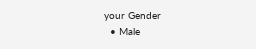your Gender
  • Male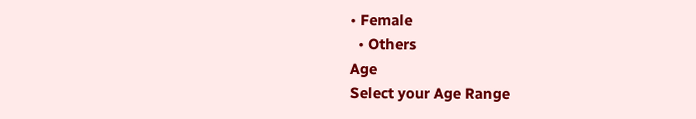• Female
  • Others
Age
Select your Age Range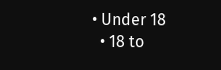• Under 18
  • 18 to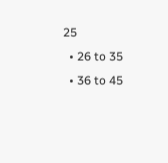25
  • 26 to 35
  • 36 to 45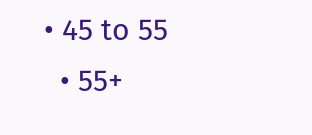• 45 to 55
  • 55+